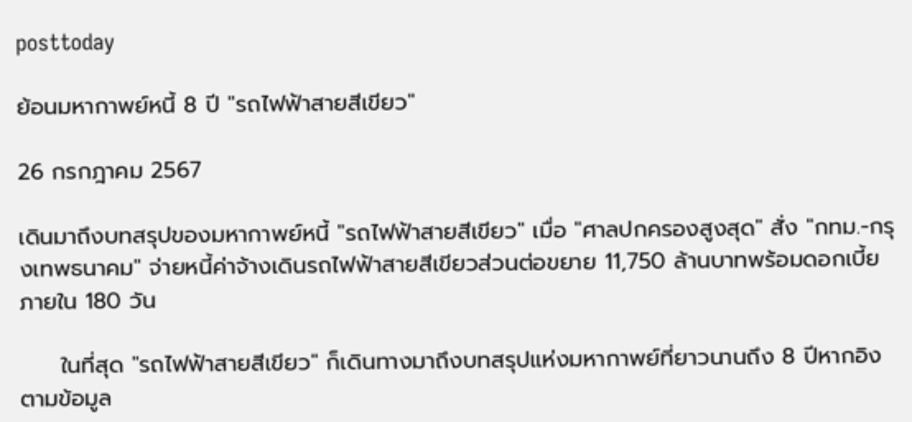posttoday

ย้อนมหากาพย์หนี้ 8 ปี "รถไฟฟ้าสายสีเขียว"

26 กรกฎาคม 2567

เดินมาถึงบทสรุปของมหากาพย์หนี้ "รถไฟฟ้าสายสีเขียว" เมื่อ "ศาลปกครองสูงสุด" สั่ง "กทม.-กรุงเทพธนาคม" จ่ายหนี้ค่าจ้างเดินรถไฟฟ้าสายสีเขียวส่วนต่อขยาย 11,750 ล้านบาทพร้อมดอกเบี้ยภายใน 180 วัน

     ในที่สุด "รถไฟฟ้าสายสีเขียว" ก็เดินทางมาถึงบทสรุปแห่งมหากาพย์ที่ยาวนานถึง 8 ปีหากอิงตามข้อมูล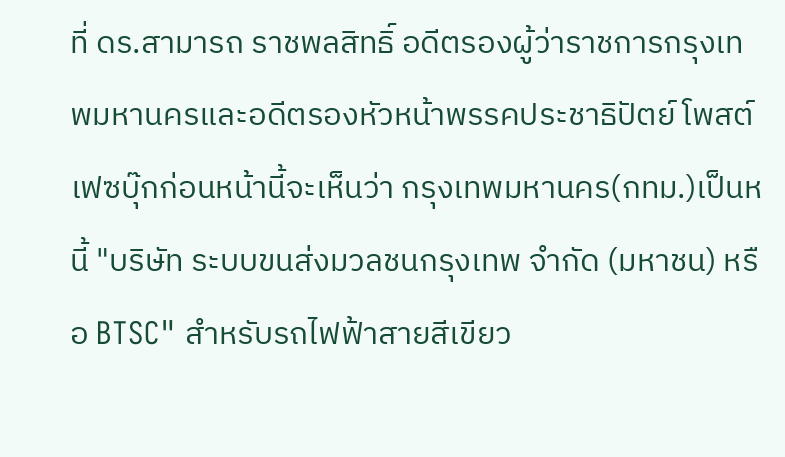ที่ ดร.สามารถ ราชพลสิทธิ์ อดีตรองผู้ว่าราชการกรุงเทพมหานครและอดีตรองหัวหน้าพรรคประชาธิปัตย์ โพสต์เฟซบุ๊กก่อนหน้านี้จะเห็นว่า กรุงเทพมหานคร(กทม.)เป็นหนี้ "บริษัท ระบบขนส่งมวลชนกรุงเทพ จำกัด (มหาชน) หรือ BTSC" สำหรับรถไฟฟ้าสายสีเขียว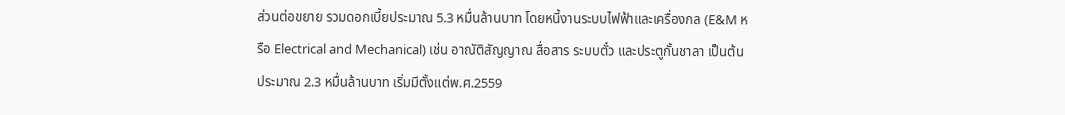ส่วนต่อขยาย รวมดอกเบี้ยประมาณ 5.3 หมื่นล้านบาท โดยหนี้งานระบบไฟฟ้าและเครื่องกล (E&M หรือ Electrical and Mechanical) เช่น อาณัติสัญญาณ สื่อสาร ระบบตั๋ว และประตูกั้นชาลา เป็นต้น ประมาณ 2.3 หมื่นล้านบาท เริ่มมีตั้งแต่พ.ศ.2559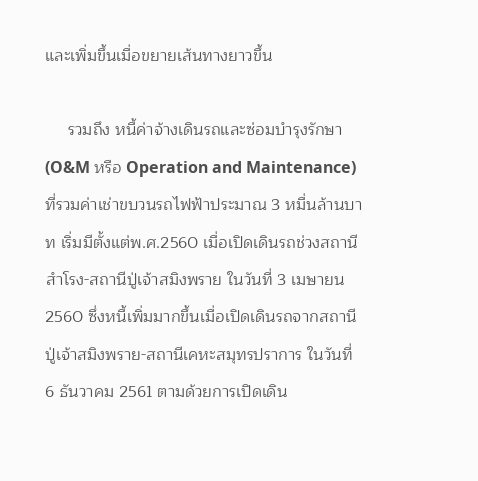และเพิ่มขึ้นเมื่อขยายเส้นทางยาวขึ้น

     รวมถึง หนี้ค่าจ้างเดินรถและซ่อมบำรุงรักษา (O&M หรือ Operation and Maintenance) ที่รวมค่าเช่าขบวนรถไฟฟ้าประมาณ 3 หมื่นล้านบาท เริ่มมีตั้งแต่พ.ศ.2560 เมื่อเปิดเดินรถช่วงสถานีสำโรง-สถานีปู่เจ้าสมิงพราย ในวันที่ 3 เมษายน 2560 ซึ่งหนี้เพิ่มมากขึ้นเมื่อเปิดเดินรถจากสถานีปู่เจ้าสมิงพราย-สถานีเคหะสมุทรปราการ ในวันที่ 6 ธันวาคม 2561 ตามด้วยการเปิดเดิน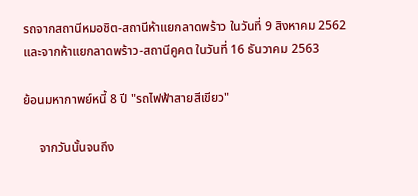รถจากสถานีหมอชิต-สถานีห้าแยกลาดพร้าว ในวันที่ 9 สิงหาคม 2562 และจากห้าแยกลาดพร้าว-สถานีคูคต ในวันที่ 16 ธันวาคม 2563

ย้อนมหากาพย์หนี้ 8 ปี "รถไฟฟ้าสายสีเขียว"

     จากวันนั้นจนถึง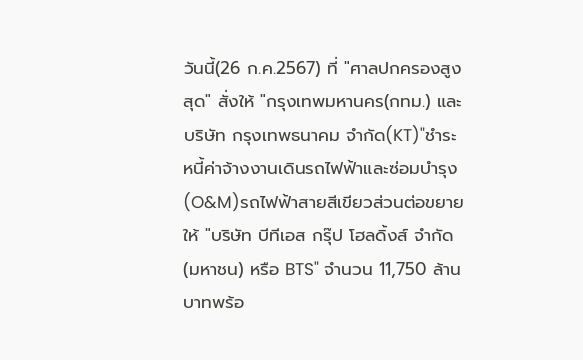วันนี้(26 ก.ค.2567) ที่ "ศาลปกครองสูงสุด" สั่งให้ "กรุงเทพมหานคร(กทม.) และ บริษัท กรุงเทพธนาคม จำกัด(KT)"ชำระหนี้ค่าจ้างงานเดินรถไฟฟ้าและซ่อมบำรุง(O&M)รถไฟฟ้าสายสีเขียวส่วนต่อขยายให้ "บริษัท บีทีเอส กรุ๊ป โฮลดิ้งส์ จำกัด (มหาชน) หรือ BTS" จำนวน 11,750 ล้านบาทพร้อ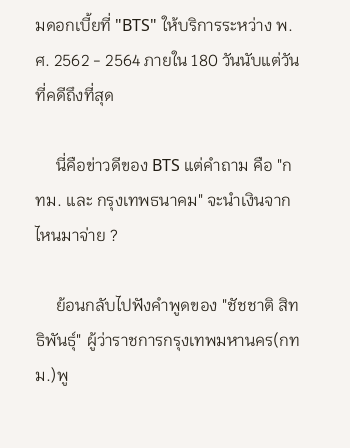มดอกเบี้ยที่ "BTS" ให้บริการระหว่าง พ.ศ. 2562 - 2564 ภายใน 180 วันนับแต่วันที่คดีถึงที่สุด

     นี่คือข่าวดีของ BTS แต่คำถาม คือ "กทม. และ กรุงเทพธนาคม" จะนำเงินจากไหนมาจ่าย ?

     ย้อนกลับไปฟังคำพูดของ "ชัชชาติ สิทธิพันธุ์" ผู้ว่าราชการกรุงเทพมหานคร(กทม.)พู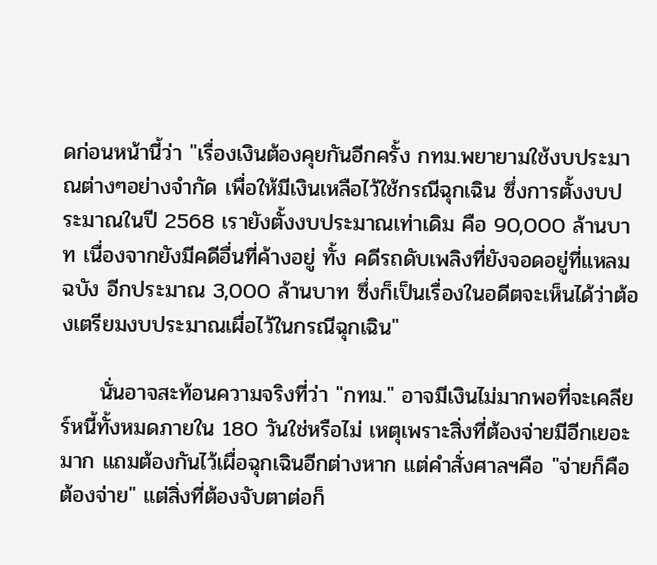ดก่อนหน้านี้ว่า "เรื่องเงินต้องคุยกันอีกครั้ง กทม.พยายามใช้งบประมาณต่างๆอย่างจำกัด เพื่อให้มีเงินเหลือไว้ใช้กรณีฉุกเฉิน ซึ่งการตั้งงบประมาณในปี 2568 เรายังตั้งงบประมาณเท่าเดิม คือ 90,000 ล้านบาท เนื่องจากยังมีคดีอื่นที่ค้างอยู่ ทั้ง คดีรถดับเพลิงที่ยังจอดอยู่ที่แหลมฉบัง อีกประมาณ 3,000 ล้านบาท ซึ่งก็เป็นเรื่องในอดีตจะเห็นได้ว่าต้องเตรียมงบประมาณเผื่อไว้ในกรณีฉุกเฉิน"

     นั่นอาจสะท้อนความจริงที่ว่า "กทม." อาจมีเงินไม่มากพอที่จะเคลียร์หนี้ทั้งหมดภายใน 180 วันใช่หรือไม่ เหตุเพราะสิ่งที่ต้องจ่ายมีอีกเยอะมาก แถมต้องกันไว้เผื่อฉุกเฉินอีกต่างหาก แต่คำสั่งศาลฯคือ "จ่ายก็คือต้องจ่าย" แต่สิ่งที่ต้องจับตาต่อก็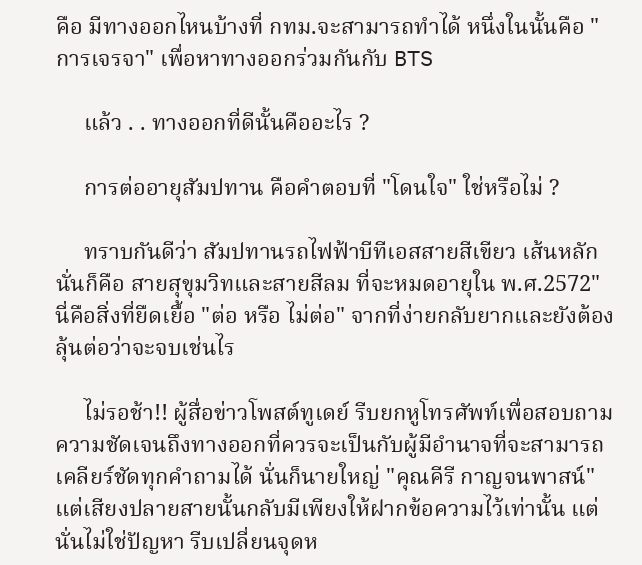คือ มีทางออกไหนบ้างที่ กทม.จะสามารถทำได้ หนึ่งในนั้นคือ "การเจรจา" เพื่อหาทางออกร่วมกันกับ BTS

     แล้ว . . ทางออกที่ดีนั้นคืออะไร ?

     การต่ออายุสัมปทาน คือคำตอบที่ "โดนใจ" ใช่หรือไม่ ?

     ทราบกันดีว่า สัมปทานรถไฟฟ้าบีทีเอสสายสีเขียว เส้นหลัก นั่นก็คือ สายสุขุมวิทและสายสีลม ที่จะหมดอายุใน พ.ศ.2572" นี่คือสิ่งที่ยืดเยื้อ "ต่อ หรือ ไม่ต่อ" จากที่ง่ายกลับยากและยังต้องลุ้นต่อว่าจะจบเช่นไร

     ไม่รอช้า!! ผู้สื่อข่าวโพสต์ทูเดย์ รีบยกหูโทรศัพท์เพื่อสอบถามความชัดเจนถึงทางออกที่ควรจะเป็นกับผู้มีอำนาจที่จะสามารถเคลียร์ชัดทุกคำถามได้ นั่นก็นายใหญ่ "คุณคีรี กาญจนพาสน์" แต่เสียงปลายสายนั้นกลับมีเพียงให้ฝากข้อความไว้เท่านั้น แต่นั่นไม่ใช่ปัญหา รีบเปลี่ยนจุดห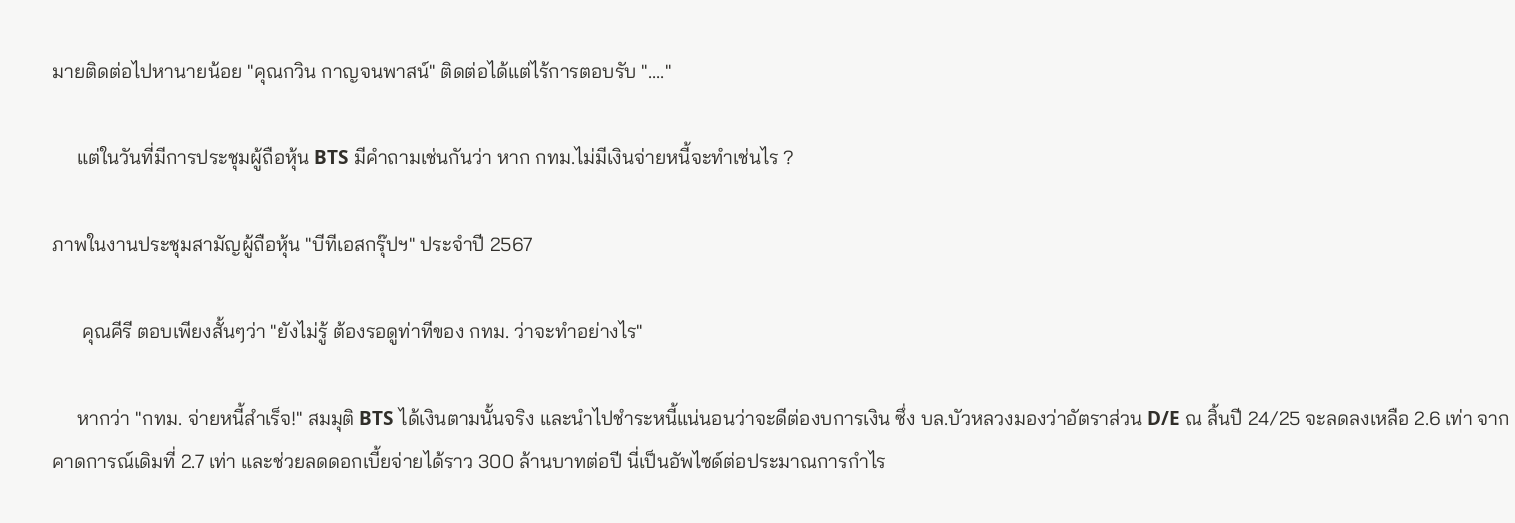มายติดต่อไปหานายน้อย "คุณกวิน กาญจนพาสน์" ติดต่อได้แต่ไร้การตอบรับ "...."

     แต่ในวันที่มีการประชุมผู้ถือหุ้น BTS มีคำถามเช่นกันว่า หาก กทม.ไม่มีเงินจ่ายหนี้จะทำเช่นไร ?

ภาพในงานประชุมสามัญผู้ถือหุ้น "บีทีเอสกรุ๊ปฯ" ประจำปี 2567

      คุณคีรี ตอบเพียงสั้นๆว่า "ยังไม่รู้ ต้องรอดูท่าทีของ กทม. ว่าจะทำอย่างไร"

     หากว่า "กทม. จ่ายหนี้สำเร็จ!" สมมุติ BTS ได้เงินตามนั้นจริง และนำไปชำระหนี้แน่นอนว่าจะดีต่องบการเงิน ซึ่ง บล.บัวหลวงมองว่าอัตราส่วน D/E ณ สิ้นปี 24/25 จะลดลงเหลือ 2.6 เท่า จากคาดการณ์เดิมที่ 2.7 เท่า และช่วยลดดอกเบี้ยจ่ายได้ราว 300 ล้านบาทต่อปี นี่เป็นอัพไซด์ต่อประมาณการกำไร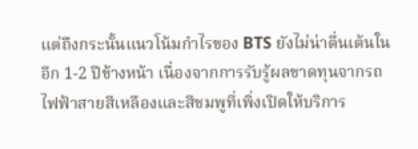แต่ถึงกระนั้นแนวโน้มกำไรของ BTS ยังไม่น่าตื่นเต้นในอีก 1-2 ปีข้างหน้า เนื่องจากการรับรู้ผลขาดทุนจากรถไฟฟ้าสายสีเหลืองและสีชมพูที่เพิ่งเปิดให้บริการ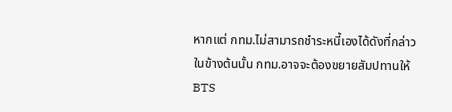หากแต่ กทม.ไม่สามารถชำระหนี้เองได้ดังที่กล่าวในข้างต้นนั้น กทม.อาจจะต้องขยายสัมปทานให้ BTS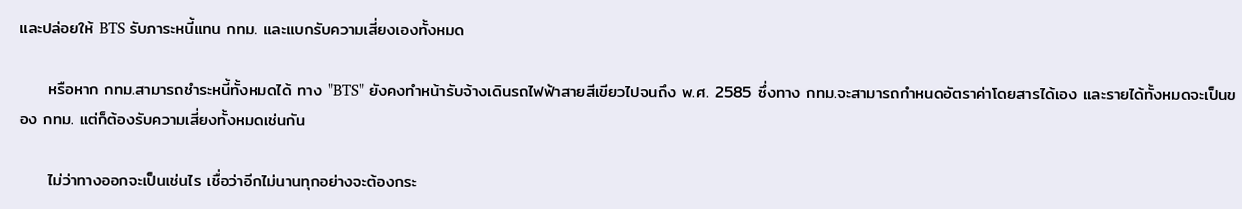และปล่อยให้ BTS รับภาระหนี้แทน กทม. และแบกรับความเสี่ยงเองทั้งหมด

     หรือหาก กทม.สามารถชำระหนี้ทั้งหมดได้ ทาง "BTS" ยังคงทำหน้ารับจ้างเดินรถไฟฟ้าสายสีเขียวไปจนถึง พ.ศ. 2585 ซึ่งทาง กทม.จะสามารถกำหนดอัตราค่าโดยสารได้เอง และรายได้ทั้งหมดจะเป็นของ กทม. แต่ก็ต้องรับความเสี่ยงทั้งหมดเช่นกัน

     ไม่ว่าทางออกจะเป็นเช่นไร เชื่อว่าอีกไม่นานทุกอย่างจะต้องกระ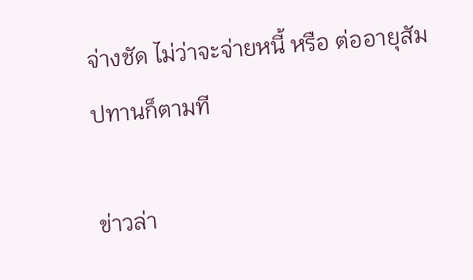จ่างชัด ไม่ว่าจะจ่ายหนี้ หรือ ต่ออายุสัมปทานก็ตามที

ข่าวล่า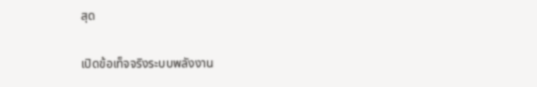สุด

เปิดข้อเท็จจริงระบบพลังงาน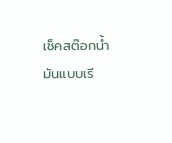เช็คสต๊อกน้ำมันแบบเรี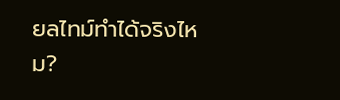ยลไทม์ทำได้จริงไหม?